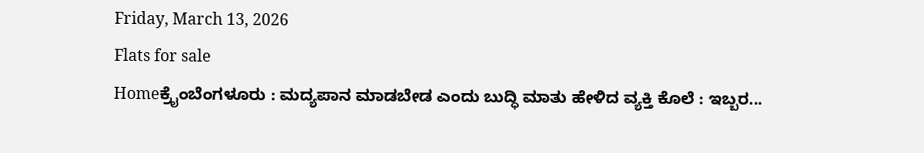Friday, March 13, 2026
Flats for sale
Homeಕ್ರೈಂಬೆಂಗಳೂರು : ಮದ್ಯಪಾನ ಮಾಡಬೇಡ ಎಂದು ಬುದ್ಧಿ ಮಾತು ಹೇಳಿದ ವ್ಯಕ್ತಿ ಕೊಲೆ : ಇಬ್ಬರ...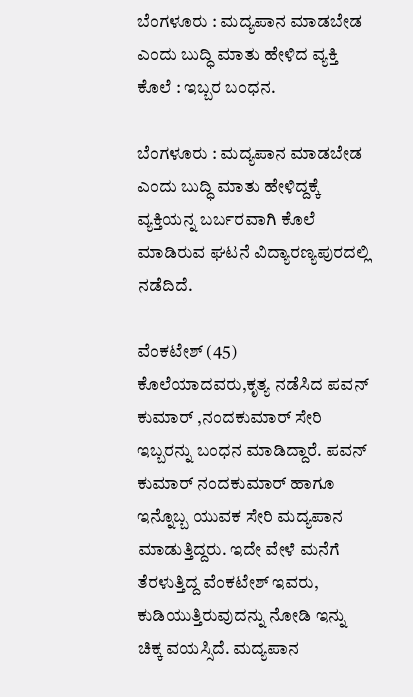ಬೆಂಗಳೂರು : ಮದ್ಯಪಾನ ಮಾಡಬೇಡ ಎಂದು ಬುದ್ಧಿ ಮಾತು ಹೇಳಿದ ವ್ಯಕ್ತಿ ಕೊಲೆ : ಇಬ್ಬರ ಬಂಧನ.

ಬೆಂಗಳೂರು : ಮದ್ಯಪಾನ ಮಾಡಬೇಡ ಎಂದು ಬುದ್ಧಿ ಮಾತು ಹೇಳಿದ್ದಕ್ಕೆ ವ್ಯಕ್ತಿಯನ್ನ ಬರ್ಬರವಾಗಿ ಕೊಲೆ ಮಾಡಿರುವ ಘಟನೆ ವಿದ್ಯಾರಣ್ಯಪುರದಲ್ಲಿ ನಡೆದಿದೆ.

ವೆಂಕಟೇಶ್ (45) ಕೊಲೆಯಾದವರು,ಕೃತ್ಯ ನಡೆಸಿದ ಪವನ್ ಕುಮಾರ್ ,ನಂದಕುಮಾರ್ ಸೇರಿ ಇಬ್ಬರನ್ನು ಬಂಧನ ಮಾಡಿದ್ದಾರೆ. ಪವನ್ ಕುಮಾರ್ ನಂದಕುಮಾರ್ ಹಾಗೂ ಇನ್ನೊಬ್ಬ ಯುವಕ ಸೇರಿ ಮದ್ಯಪಾನ ಮಾಡುತ್ತಿದ್ದರು. ಇದೇ ವೇಳೆ ಮನೆಗೆ ತೆರಳುತ್ತಿದ್ದ ವೆಂಕಟೇಶ್ ಇವರು, ಕುಡಿಯುತ್ತಿರುವುದನ್ನು ನೋಡಿ ಇನ್ನು ಚಿಕ್ಕ ವಯಸ್ಸಿದೆ. ಮದ್ಯಪಾನ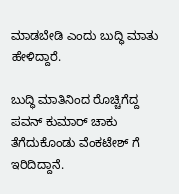ಮಾಡಬೇಡಿ ಎಂದು ಬುದ್ಧಿ ಮಾತು ಹೇಳಿದ್ದಾರೆ.

ಬುದ್ಧಿ ಮಾತಿನಿಂದ ರೊಚ್ಚಿಗೆದ್ದ ಪವನ್ ಕುಮಾರ್ ಚಾಕು ತೆಗೆದುಕೊಂಡು ವೆಂಕಟೇಶ್ ಗೆ ಇರಿದಿದ್ದಾನೆ.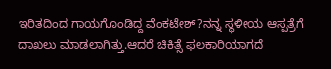ಇರಿತದಿಂದ ಗಾಯಗೊಂಡಿದ್ದ ವೆಂಕಟೇಶ್?ನನ್ನ ಸ್ಥಳೀಯ ಆಸ್ಪತ್ರೆಗೆ ದಾಖಲು ಮಾಡಲಾಗಿತ್ತು.ಆದರೆ ಚಿಕಿತ್ಸೆ ಫಲಕಾರಿಯಾಗದೆ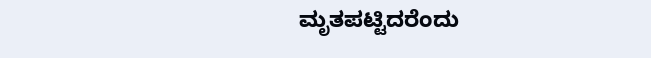ಮೃತಪಟ್ಟಿದರೆಂದು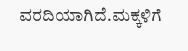ವರದಿಯಾಗಿದೆ.ಮಕ್ಕಳಿಗೆ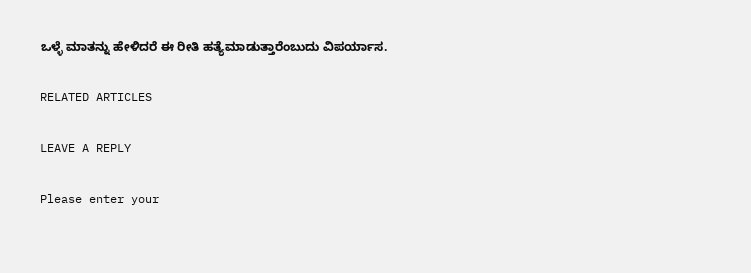ಒಳ್ಳೆ ಮಾತನ್ನು ಹೇಳಿದರೆ ಈ ರೀತಿ ಹತ್ಯೆಮಾಡುತ್ತಾರೆಂಬುದು ವಿಪರ್ಯಾಸ.

RELATED ARTICLES

LEAVE A REPLY

Please enter your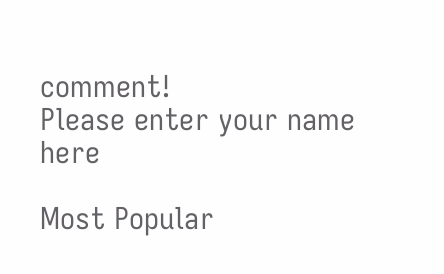comment!
Please enter your name here

Most Popular